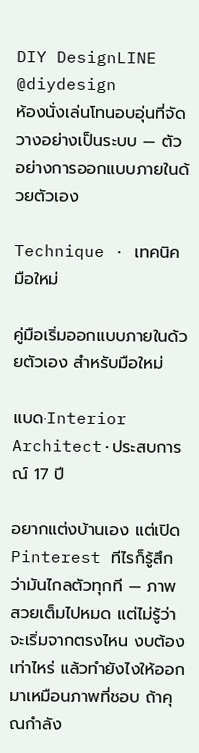DIY DesignLINE @diydesign
ห้องนั่งเล่นโทนอบอุ่นที่จัดวางอย่างเป็นระบบ — ตัวอย่างการออกแบบภายในด้วยตัวเอง

Technique · เทคนิคมือใหม่

คู่มือเริ่มออกแบบภายในด้วยตัวเอง สำหรับมือใหม่

แบด·Interior Architect·ประสบการณ์ 17 ปี

อยากแต่งบ้านเอง แต่เปิด Pinterest ทีไรก็รู้สึกว่ามันไกลตัวทุกที — ภาพสวยเต็มไปหมด แต่ไม่รู้ว่าจะเริ่มจากตรงไหน งบต้องเท่าไหร่ แล้วทำยังไงให้ออกมาเหมือนภาพที่ชอบ ถ้าคุณกำลัง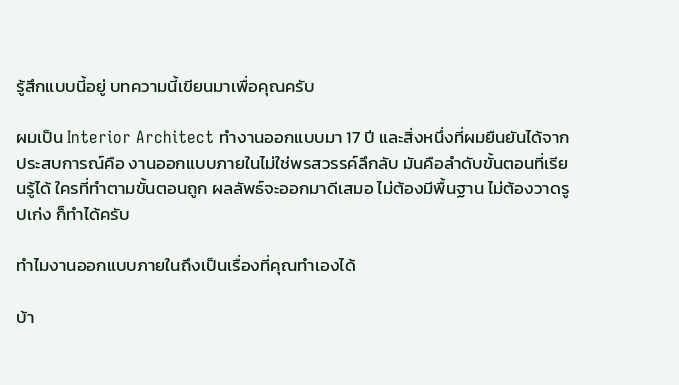รู้สึกแบบนี้อยู่ บทความนี้เขียนมาเพื่อคุณครับ

ผมเป็น Interior Architect ทำงานออกแบบมา 17 ปี และสิ่งหนึ่งที่ผมยืนยันได้จากประสบการณ์คือ งานออกแบบภายในไม่ใช่พรสวรรค์ลึกลับ มันคือลำดับขั้นตอนที่เรียนรู้ได้ ใครที่ทำตามขั้นตอนถูก ผลลัพธ์จะออกมาดีเสมอ ไม่ต้องมีพื้นฐาน ไม่ต้องวาดรูปเก่ง ก็ทำได้ครับ

ทำไมงานออกแบบภายในถึงเป็นเรื่องที่คุณทำเองได้

บ้า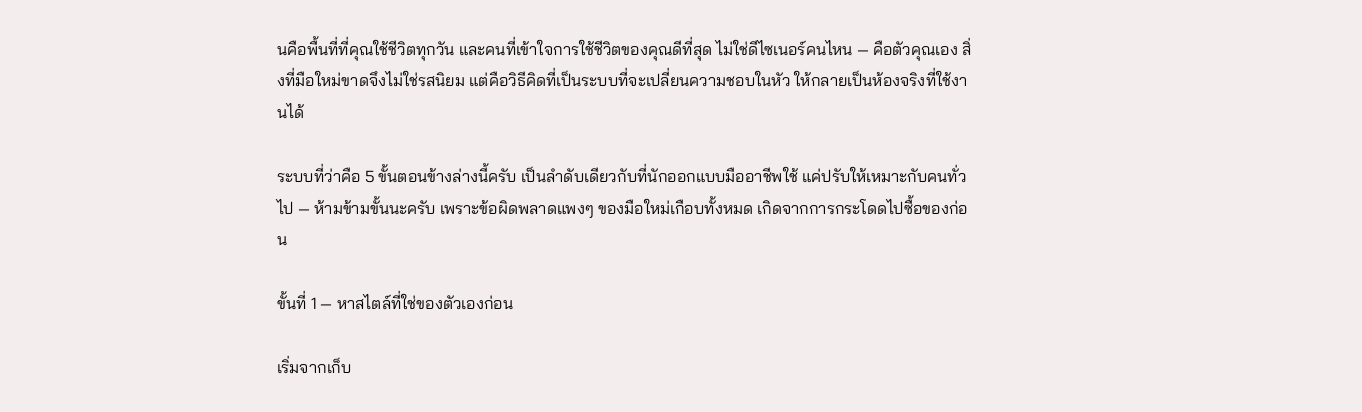นคือพื้นที่ที่คุณใช้ชีวิตทุกวัน และคนที่เข้าใจการใช้ชีวิตของคุณดีที่สุด ไม่ใช่ดีไซเนอร์คนไหน — คือตัวคุณเอง สิ่งที่มือใหม่ขาดจึงไม่ใช่รสนิยม แต่คือวิธีคิดที่เป็นระบบที่จะเปลี่ยนความชอบในหัว ให้กลายเป็นห้องจริงที่ใช้งานได้

ระบบที่ว่าคือ 5 ขั้นตอนข้างล่างนี้ครับ เป็นลำดับเดียวกับที่นักออกแบบมืออาชีพใช้ แค่ปรับให้เหมาะกับคนทั่วไป — ห้ามข้ามขั้นนะครับ เพราะข้อผิดพลาดแพงๆ ของมือใหม่เกือบทั้งหมด เกิดจากการกระโดดไปซื้อของก่อน

ขั้นที่ 1 — หาสไตล์ที่ใช่ของตัวเองก่อน

เริ่มจากเก็บ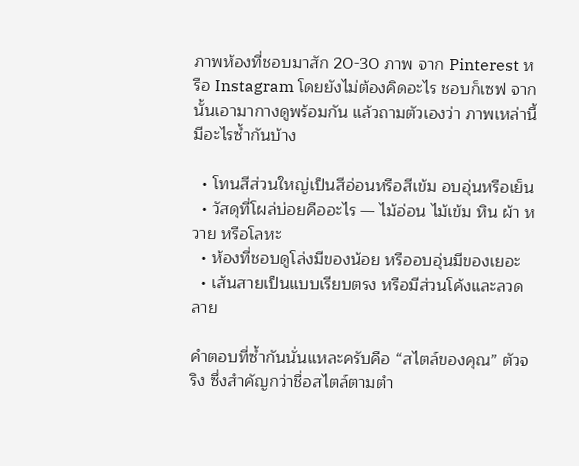ภาพห้องที่ชอบมาสัก 20-30 ภาพ จาก Pinterest หรือ Instagram โดยยังไม่ต้องคิดอะไร ชอบก็เซฟ จากนั้นเอามากางดูพร้อมกัน แล้วถามตัวเองว่า ภาพเหล่านี้มีอะไรซ้ำกันบ้าง

  • โทนสีส่วนใหญ่เป็นสีอ่อนหรือสีเข้ม อบอุ่นหรือเย็น
  • วัสดุที่โผล่บ่อยคืออะไร — ไม้อ่อน ไม้เข้ม หิน ผ้า หวาย หรือโลหะ
  • ห้องที่ชอบดูโล่งมีของน้อย หรืออบอุ่นมีของเยอะ
  • เส้นสายเป็นแบบเรียบตรง หรือมีส่วนโค้งและลวดลาย

คำตอบที่ซ้ำกันนั่นแหละครับคือ “สไตล์ของคุณ” ตัวจริง ซึ่งสำคัญกว่าชื่อสไตล์ตามตำ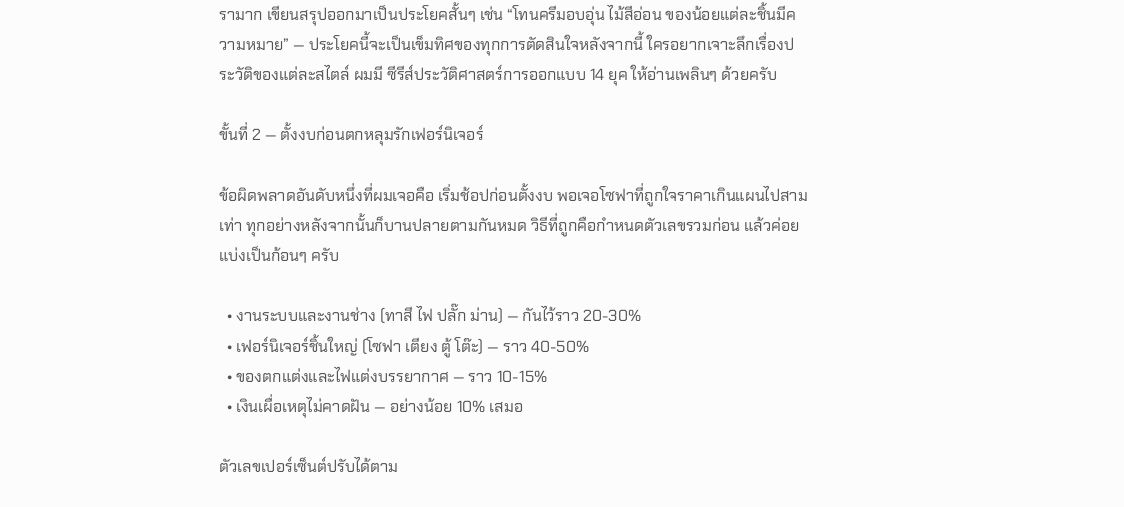รามาก เขียนสรุปออกมาเป็นประโยคสั้นๆ เช่น “โทนครีมอบอุ่น ไม้สีอ่อน ของน้อยแต่ละชิ้นมีความหมาย” — ประโยคนี้จะเป็นเข็มทิศของทุกการตัดสินใจหลังจากนี้ ใครอยากเจาะลึกเรื่องประวัติของแต่ละสไตล์ ผมมี ซีรีส์ประวัติศาสตร์การออกแบบ 14 ยุค ให้อ่านเพลินๆ ด้วยครับ

ขั้นที่ 2 — ตั้งงบก่อนตกหลุมรักเฟอร์นิเจอร์

ข้อผิดพลาดอันดับหนึ่งที่ผมเจอคือ เริ่มช้อปก่อนตั้งงบ พอเจอโซฟาที่ถูกใจราคาเกินแผนไปสามเท่า ทุกอย่างหลังจากนั้นก็บานปลายตามกันหมด วิธีที่ถูกคือกำหนดตัวเลขรวมก่อน แล้วค่อยแบ่งเป็นก้อนๆ ครับ

  • งานระบบและงานช่าง (ทาสี ไฟ ปลั๊ก ม่าน) — กันไว้ราว 20-30%
  • เฟอร์นิเจอร์ชิ้นใหญ่ (โซฟา เตียง ตู้ โต๊ะ) — ราว 40-50%
  • ของตกแต่งและไฟแต่งบรรยากาศ — ราว 10-15%
  • เงินเผื่อเหตุไม่คาดฝัน — อย่างน้อย 10% เสมอ

ตัวเลขเปอร์เซ็นต์ปรับได้ตาม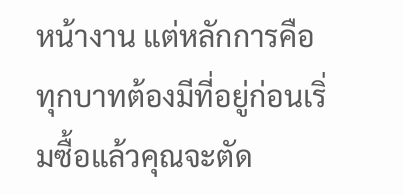หน้างาน แต่หลักการคือทุกบาทต้องมีที่อยู่ก่อนเริ่มซื้อแล้วคุณจะตัด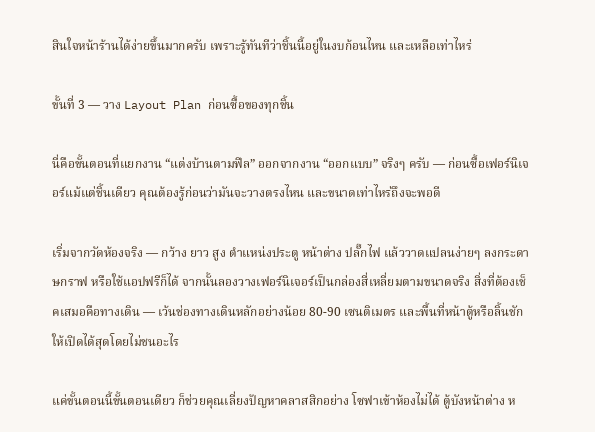สินใจหน้าร้านได้ง่ายขึ้นมากครับ เพราะรู้ทันทีว่าชิ้นนี้อยู่ในงบก้อนไหน และเหลือเท่าไหร่

ขั้นที่ 3 — วาง Layout Plan ก่อนซื้อของทุกชิ้น

นี่คือขั้นตอนที่แยกงาน “แต่งบ้านตามฟีล” ออกจากงาน “ออกแบบ” จริงๆ ครับ — ก่อนซื้อเฟอร์นิเจอร์แม้แต่ชิ้นเดียว คุณต้องรู้ก่อนว่ามันจะวางตรงไหน และขนาดเท่าไหร่ถึงจะพอดี

เริ่มจากวัดห้องจริง — กว้าง ยาว สูง ตำแหน่งประตู หน้าต่าง ปลั๊กไฟ แล้ววาดแปลนง่ายๆ ลงกระดาษกราฟ หรือใช้แอปฟรีก็ได้ จากนั้นลองวางเฟอร์นิเจอร์เป็นกล่องสี่เหลี่ยมตามขนาดจริง สิ่งที่ต้องเช็คเสมอคือทางเดิน — เว้นช่องทางเดินหลักอย่างน้อย 80-90 เซนติเมตร และพื้นที่หน้าตู้หรือลิ้นชักให้เปิดได้สุดโดยไม่ชนอะไร

แค่ขั้นตอนนี้ขั้นตอนเดียว ก็ช่วยคุณเลี่ยงปัญหาคลาสสิกอย่าง โซฟาเข้าห้องไม่ได้ ตู้บังหน้าต่าง ห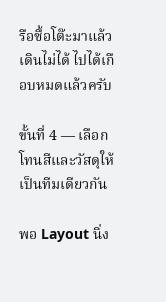รือซื้อโต๊ะมาแล้วเดินไม่ได้ ไปได้เกือบหมดแล้วครับ

ขั้นที่ 4 — เลือกโทนสีและวัสดุให้เป็นทีมเดียวกัน

พอ Layout นิ่ง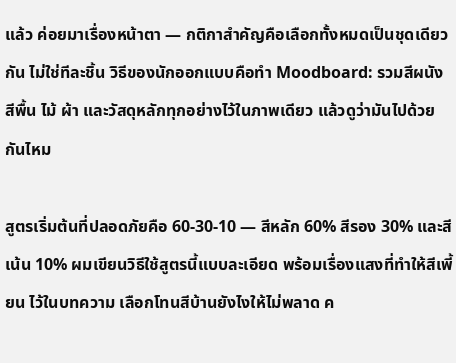แล้ว ค่อยมาเรื่องหน้าตา — กติกาสำคัญคือเลือกทั้งหมดเป็นชุดเดียวกัน ไม่ใช่ทีละชิ้น วิธีของนักออกแบบคือทำ Moodboard: รวมสีผนัง สีพื้น ไม้ ผ้า และวัสดุหลักทุกอย่างไว้ในภาพเดียว แล้วดูว่ามันไปด้วยกันไหม

สูตรเริ่มต้นที่ปลอดภัยคือ 60-30-10 — สีหลัก 60% สีรอง 30% และสีเน้น 10% ผมเขียนวิธีใช้สูตรนี้แบบละเอียด พร้อมเรื่องแสงที่ทำให้สีเพี้ยน ไว้ในบทความ เลือกโทนสีบ้านยังไงให้ไม่พลาด ค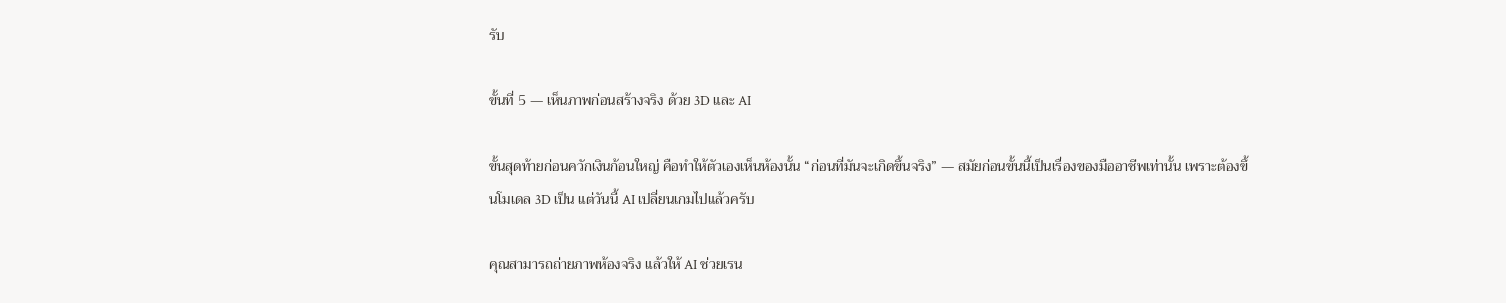รับ

ขั้นที่ 5 — เห็นภาพก่อนสร้างจริง ด้วย 3D และ AI

ขั้นสุดท้ายก่อนควักเงินก้อนใหญ่ คือทำให้ตัวเองเห็นห้องนั้น “ก่อนที่มันจะเกิดขึ้นจริง” — สมัยก่อนขั้นนี้เป็นเรื่องของมืออาชีพเท่านั้น เพราะต้องขึ้นโมเดล 3D เป็น แต่วันนี้ AI เปลี่ยนเกมไปแล้วครับ

คุณสามารถถ่ายภาพห้องจริง แล้วให้ AI ช่วยเรน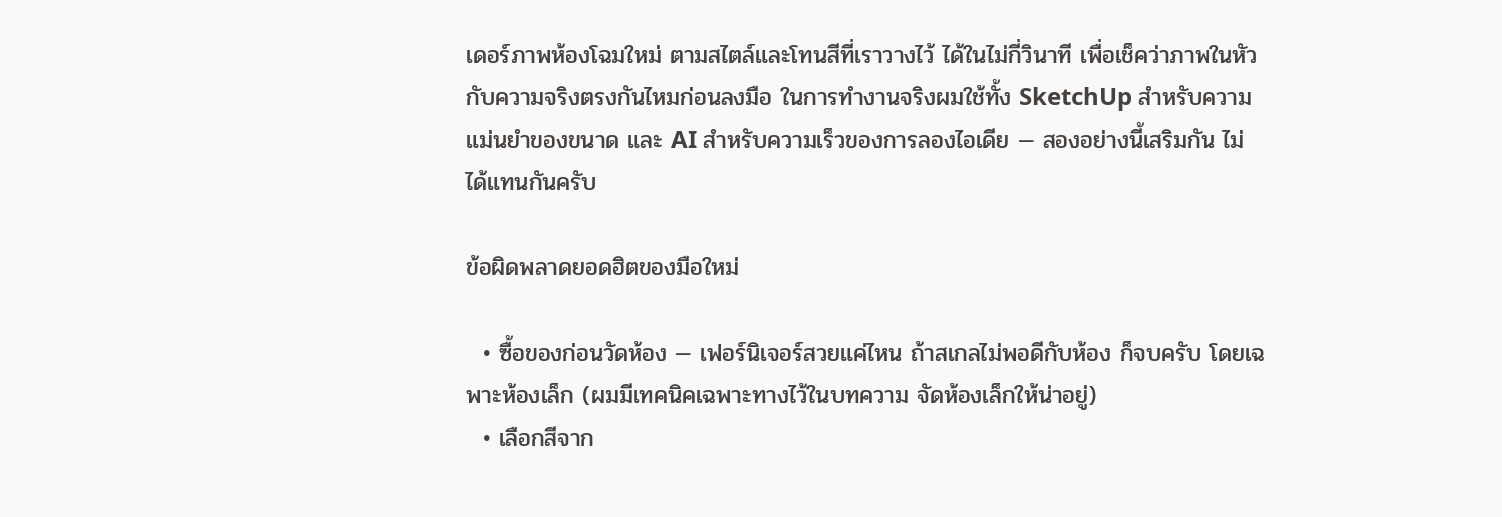เดอร์ภาพห้องโฉมใหม่ ตามสไตล์และโทนสีที่เราวางไว้ ได้ในไม่กี่วินาที เพื่อเช็คว่าภาพในหัวกับความจริงตรงกันไหมก่อนลงมือ ในการทำงานจริงผมใช้ทั้ง SketchUp สำหรับความแม่นยำของขนาด และ AI สำหรับความเร็วของการลองไอเดีย — สองอย่างนี้เสริมกัน ไม่ได้แทนกันครับ

ข้อผิดพลาดยอดฮิตของมือใหม่

  • ซื้อของก่อนวัดห้อง — เฟอร์นิเจอร์สวยแค่ไหน ถ้าสเกลไม่พอดีกับห้อง ก็จบครับ โดยเฉพาะห้องเล็ก (ผมมีเทคนิคเฉพาะทางไว้ในบทความ จัดห้องเล็กให้น่าอยู่)
  • เลือกสีจาก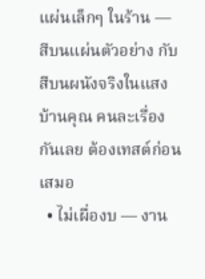แผ่นเล็กๆ ในร้าน — สีบนแผ่นตัวอย่าง กับสีบนผนังจริงในแสงบ้านคุณ คนละเรื่องกันเลย ต้องเทสต์ก่อนเสมอ
  • ไม่เผื่องบ — งาน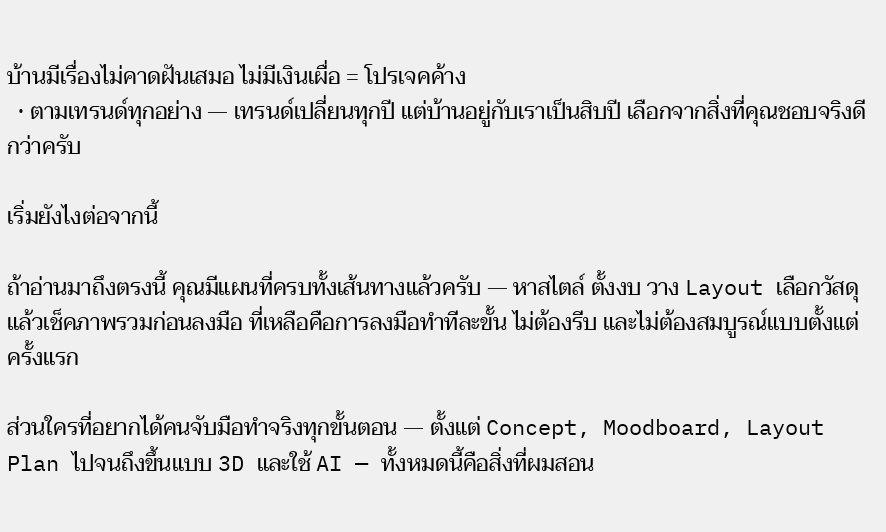บ้านมีเรื่องไม่คาดฝันเสมอ ไม่มีเงินเผื่อ = โปรเจคค้าง
  • ตามเทรนด์ทุกอย่าง — เทรนด์เปลี่ยนทุกปี แต่บ้านอยู่กับเราเป็นสิบปี เลือกจากสิ่งที่คุณชอบจริงดีกว่าครับ

เริ่มยังไงต่อจากนี้

ถ้าอ่านมาถึงตรงนี้ คุณมีแผนที่ครบทั้งเส้นทางแล้วครับ — หาสไตล์ ตั้งงบ วาง Layout เลือกวัสดุ แล้วเช็คภาพรวมก่อนลงมือ ที่เหลือคือการลงมือทำทีละขั้น ไม่ต้องรีบ และไม่ต้องสมบูรณ์แบบตั้งแต่ครั้งแรก

ส่วนใครที่อยากได้คนจับมือทำจริงทุกขั้นตอน — ตั้งแต่ Concept, Moodboard, Layout Plan ไปจนถึงขึ้นแบบ 3D และใช้ AI — ทั้งหมดนี้คือสิ่งที่ผมสอน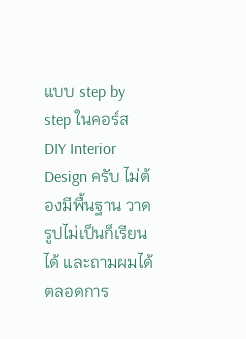แบบ step by step ในคอร์ส DIY Interior Design ครับ ไม่ต้องมีพื้นฐาน วาดรูปไม่เป็นก็เรียนได้ และถามผมได้ตลอดการ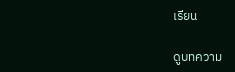เรียน

ดูบทความ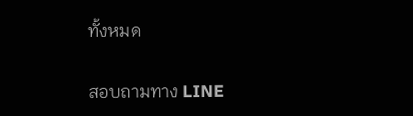ทั้งหมด

สอบถามทาง LINE